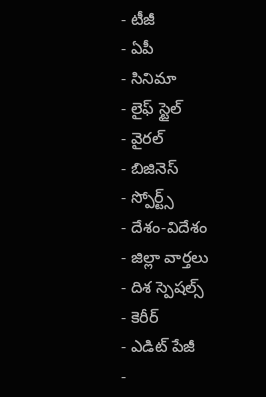- టీజీ
- ఏపీ
- సినిమా
- లైఫ్ స్టైల్
- వైరల్
- బిజినెస్
- స్పోర్ట్స్
- దేశం-విదేశం
- జిల్లా వార్తలు
- దిశ స్పెషల్స్
- కెరీర్
- ఎడిట్ పేజీ
-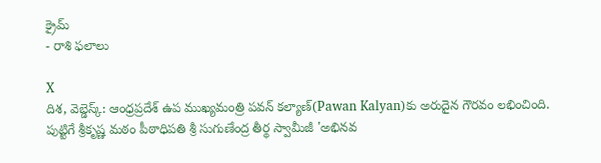క్రైమ్
- రాశి ఫలాలు

X
దిశ, వెబ్డెస్క్: ఆంధ్రప్రదేశ్ ఉప ముఖ్యమంత్రి పవన్ కల్యాణ్(Pawan Kalyan)కు అరుదైన గౌరవం లభించింది. పుట్టిగే శ్రీకృష్ణ మఠం పీఠాధిపతి శ్రీ సుగుణేంద్ర తీర్థ స్వామీజీ 'అభినవ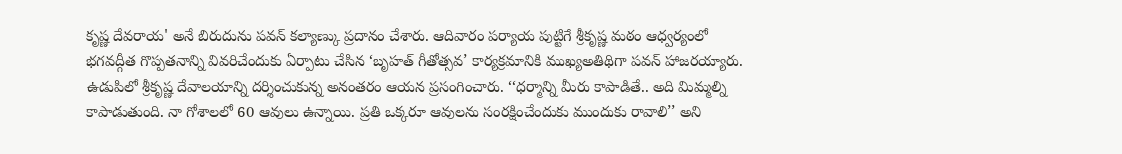కృష్ణ దేవరాయ' అనే బిరుదును పవన్ కల్యాణ్కు ప్రదానం చేశారు. ఆదివారం పర్యాయ పుట్టిగే శ్రీకృష్ణ మఠం ఆధ్వర్యంలో భగవద్గీత గొప్పతనాన్ని వివరిచేందుకు ఏర్పాటు చేసిన ‘బృహత్ గీతోత్సవ’ కార్యక్రమానికి ముఖ్యఅతిథిగా పవన్ హాజరయ్యారు. ఉడుపిలో శ్రీకృష్ణ దేవాలయాన్ని దర్శించుకున్న అనంతరం ఆయన ప్రసంగించారు. ‘‘ధర్మాన్ని మీరు కాపాడితే.. అది మిమ్మల్ని కాపాడుతుంది. నా గోశాలలో 60 ఆవులు ఉన్నాయి. ప్రతి ఒక్కరూ ఆవులను సంరక్షించేందుకు ముందుకు రావాలి’’ అని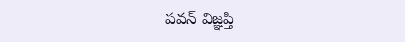పవన్ విజ్ఞప్తి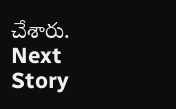చేశారు.
Next Story